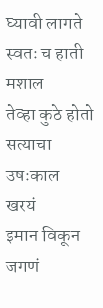घ्यावी लागते
स्वतः च हाती मशाल
तेव्हा कुठे होतो
सत्याचा उषःकाल
खरयं
इमान विकून जगणं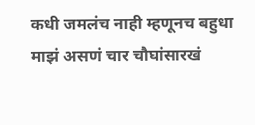कधी जमलंच नाही म्हणूनच बहुधा माझं असणं चार चौघांसारखं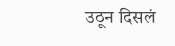उठून दिसलं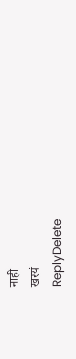नाही
खरयं
ReplyDelete